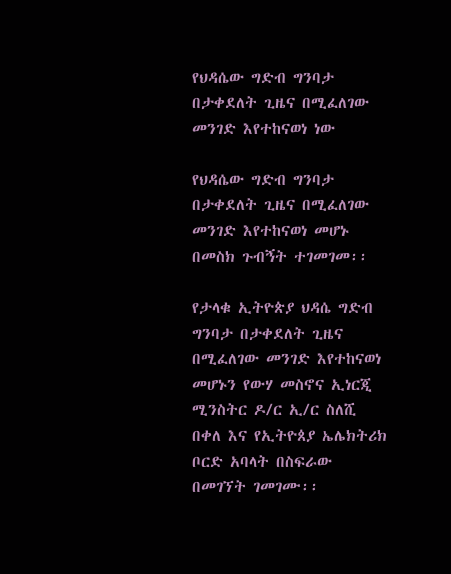የህዳሴው ግድብ ግንባታ በታቀደለት ጊዜና በሚፈለገው መንገድ እየተከናወነ ነው

የህዳሴው ግድብ ግንባታ በታቀደለት ጊዜና በሚፈለገው መንገድ እየተከናወነ መሆኑ በመስክ ጉብኝት ተገመገመ፡፡

የታላቁ ኢትዮጵያ ህዳሴ ግድብ ግንባታ በታቀደለት ጊዜና በሚፈለገው መንገድ እየተከናወነ መሆኑን የውሃ መስኖና ኢነርጂ ሚንስትር ዶ/ር ኢ/ር ስለሺ በቀለ እና የኢትዮጰያ ኤሌክትሪክ ቦርድ አባላት በስፍራው በመገኘት ገመገሙ፡፡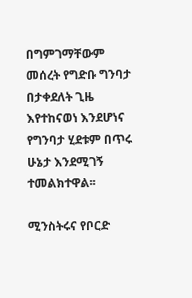በግምገማቸውም መሰረት የግድቡ ግንባታ በታቀደለት ጊዜ እየተከናወነ እንደሆነና የግንባታ ሂደቱም በጥሩ ሁኔታ እንደሚገኝ ተመልክተዋል፡፡

ሚንስትሩና የቦርድ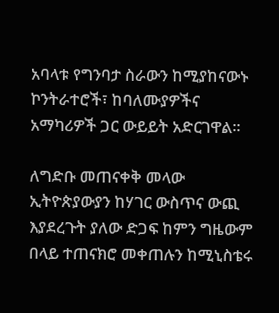አባላቱ የግንባታ ስራውን ከሚያከናውኑ ኮንትራተሮች፣ ከባለሙያዎችና አማካሪዎች ጋር ውይይት አድርገዋል፡፡

ለግድቡ መጠናቀቅ መላው ኢትዮጵያውያን ከሃገር ውስጥና ውጪ እያደረጉት ያለው ድጋፍ ከምን ግዜውም በላይ ተጠናክሮ መቀጠሉን ከሚኒስቴሩ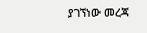ያገኘነው መረጃ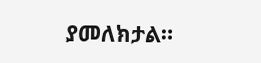ያመለክታል።